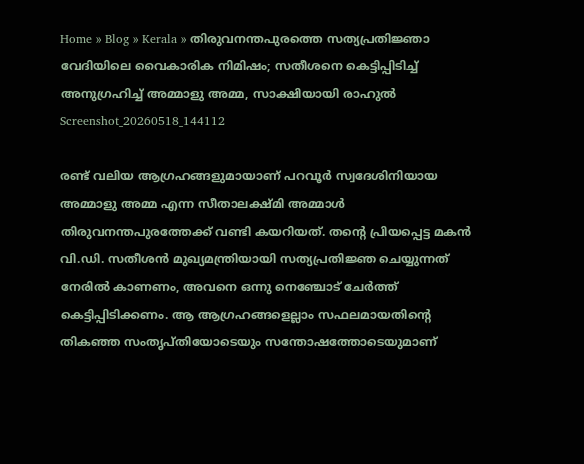Home » Blog » Kerala » തിരുവനന്തപുരത്തെ സത്യപ്രതിജ്ഞാ വേദിയിലെ വൈകാരിക നിമിഷം; സതീശനെ കെട്ടിപ്പിടിച്ച് അനുഗ്രഹിച്ച് അമ്മാളു അമ്മ, സാക്ഷിയായി രാഹുൽ
Screenshot_20260518_144112

രണ്ട് വലിയ ആഗ്രഹങ്ങളുമായാണ് പറവൂർ സ്വദേശിനിയായ അമ്മാളു അമ്മ എന്ന സീതാലക്ഷ്മി അമ്മാൾ തിരുവനന്തപുരത്തേക്ക് വണ്ടി കയറിയത്. തന്റെ പ്രിയപ്പെട്ട മകൻ വി.ഡി. സതീശൻ മുഖ്യമന്ത്രിയായി സത്യപ്രതിജ്ഞ ചെയ്യുന്നത് നേരിൽ കാണണം, അവനെ ഒന്നു നെഞ്ചോട് ചേർത്ത് കെട്ടിപ്പിടിക്കണം. ആ ആഗ്രഹങ്ങളെല്ലാം സഫലമായതിന്റെ തികഞ്ഞ സംതൃപ്തിയോടെയും സന്തോഷത്തോടെയുമാണ്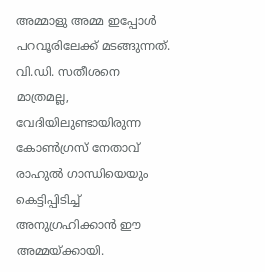അമ്മാളു അമ്മ ഇപ്പോൾ പറവൂരിലേക്ക് മടങ്ങുന്നത്. വി.ഡി. സതീശനെ മാത്രമല്ല, വേദിയിലുണ്ടായിരുന്ന കോൺഗ്രസ് നേതാവ് രാഹുൽ ഗാന്ധിയെയും കെട്ടിപ്പിടിച്ച് അനുഗ്രഹിക്കാൻ ഈ അമ്മയ്ക്കായി.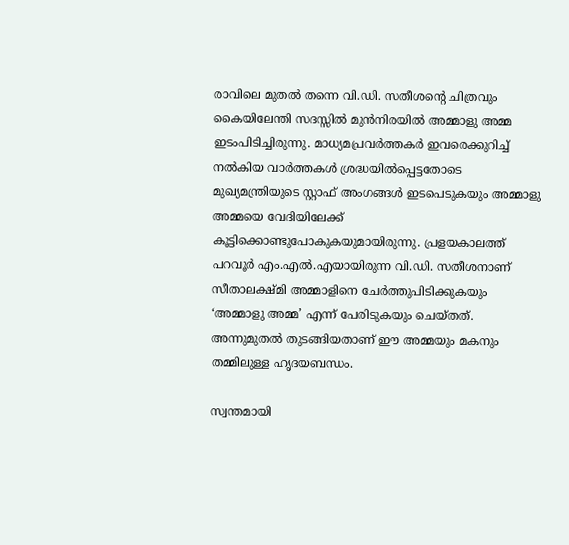രാവിലെ മുതൽ തന്നെ വി.ഡി. സതീശന്റെ ചിത്രവും കൈയിലേന്തി സദസ്സിൽ മുൻനിരയിൽ അമ്മാളു അമ്മ ഇടംപിടിച്ചിരുന്നു. മാധ്യമപ്രവർത്തകർ ഇവരെക്കുറിച്ച് നൽകിയ വാർത്തകൾ ശ്രദ്ധയിൽപ്പെട്ടതോടെ മുഖ്യമന്ത്രിയുടെ സ്റ്റാഫ് അംഗങ്ങൾ ഇടപെടുകയും അമ്മാളു അമ്മയെ വേദിയിലേക്ക് കൂട്ടിക്കൊണ്ടുപോകുകയുമായിരുന്നു. പ്രളയകാലത്ത് പറവൂർ എം.എൽ.എയായിരുന്ന വി.ഡി. സതീശനാണ് സീതാലക്ഷ്മി അമ്മാളിനെ ചേർത്തുപിടിക്കുകയും ‘അമ്മാളു അമ്മ’ എന്ന് പേരിടുകയും ചെയ്തത്. അന്നുമുതൽ തുടങ്ങിയതാണ് ഈ അമ്മയും മകനും തമ്മിലുള്ള ഹൃദയബന്ധം.

സ്വന്തമായി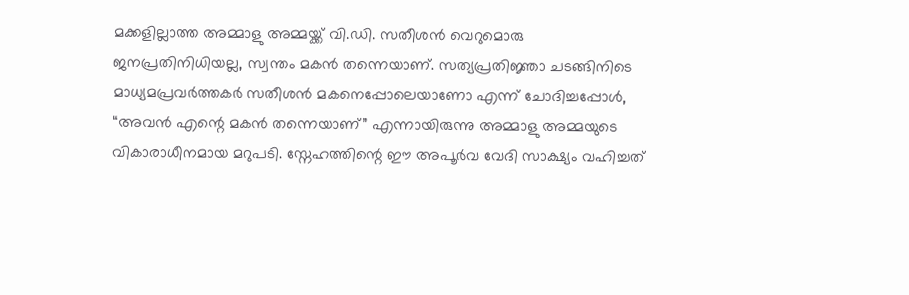മക്കളില്ലാത്ത അമ്മാളു അമ്മയ്ക്ക് വി.ഡി. സതീശൻ വെറുമൊരു ജനപ്രതിനിധിയല്ല, സ്വന്തം മകൻ തന്നെയാണ്. സത്യപ്രതിജ്ഞാ ചടങ്ങിനിടെ മാധ്യമപ്രവർത്തകർ സതീശൻ മകനെപ്പോലെയാണോ എന്ന് ചോദിച്ചപ്പോൾ, “അവൻ എന്റെ മകൻ തന്നെയാണ്” എന്നായിരുന്നു അമ്മാളു അമ്മയുടെ വികാരാധീനമായ മറുപടി. സ്നേഹത്തിന്റെ ഈ അപൂർവ വേദി സാക്ഷ്യം വഹിച്ചത്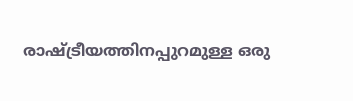രാഷ്ട്രീയത്തിനപ്പുറമുള്ള ഒരു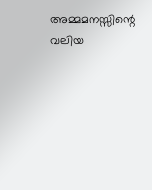അമ്മമനസ്സിന്റെ വലിയ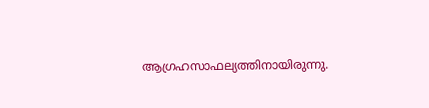ആഗ്രഹസാഫല്യത്തിനായിരുന്നു.